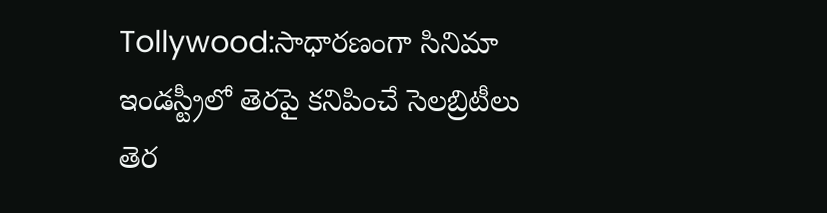Tollywood:సాధారణంగా సినిమా ఇండస్ట్రీలో తెరపై కనిపించే సెలబ్రిటీలు తెర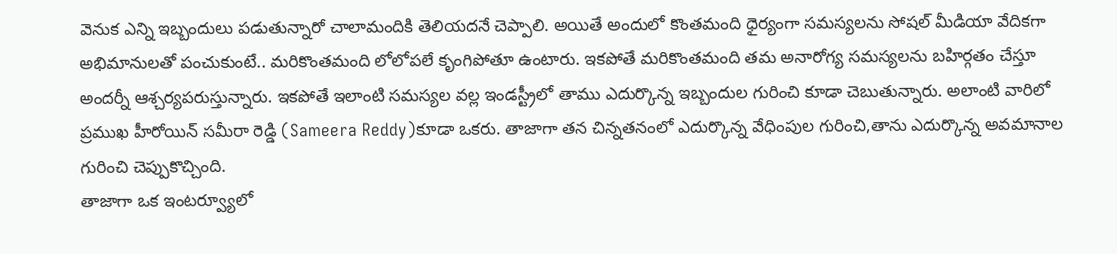వెనుక ఎన్ని ఇబ్బందులు పడుతున్నారో చాలామందికి తెలియదనే చెప్పాలి. అయితే అందులో కొంతమంది ధైర్యంగా సమస్యలను సోషల్ మీడియా వేదికగా అభిమానులతో పంచుకుంటే.. మరికొంతమంది లోలోపలే కృంగిపోతూ ఉంటారు. ఇకపోతే మరికొంతమంది తమ అనారోగ్య సమస్యలను బహిర్గతం చేస్తూ అందర్నీ ఆశ్చర్యపరుస్తున్నారు. ఇకపోతే ఇలాంటి సమస్యల వల్ల ఇండస్ట్రీలో తాము ఎదుర్కొన్న ఇబ్బందుల గురించి కూడా చెబుతున్నారు. అలాంటి వారిలో ప్రముఖ హీరోయిన్ సమీరా రెడ్డి (Sameera Reddy)కూడా ఒకరు. తాజాగా తన చిన్నతనంలో ఎదుర్కొన్న వేధింపుల గురించి,తాను ఎదుర్కొన్న అవమానాల గురించి చెప్పుకొచ్చింది.
తాజాగా ఒక ఇంటర్వ్యూలో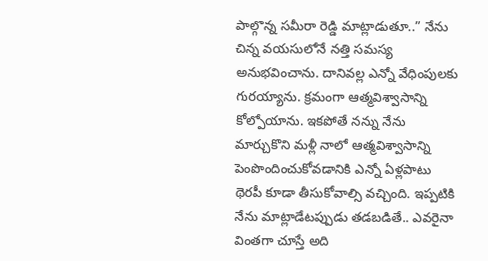పాల్గొన్న సమీరా రెడ్డి మాట్లాడుతూ..” నేను చిన్న వయసులోనే నత్తి సమస్య అనుభవించాను. దానివల్ల ఎన్నో వేధింపులకు గురయ్యాను. క్రమంగా ఆత్మవిశ్వాసాన్ని కోల్పోయాను. ఇకపోతే నన్ను నేను మార్చుకొని మళ్లీ నాలో ఆత్మవిశ్వాసాన్ని పెంపొందించుకోవడానికి ఎన్నో ఏళ్లపాటు థెరపీ కూడా తీసుకోవాల్సి వచ్చింది. ఇప్పటికి నేను మాట్లాడేటప్పుడు తడబడితే.. ఎవరైనా వింతగా చూస్తే అది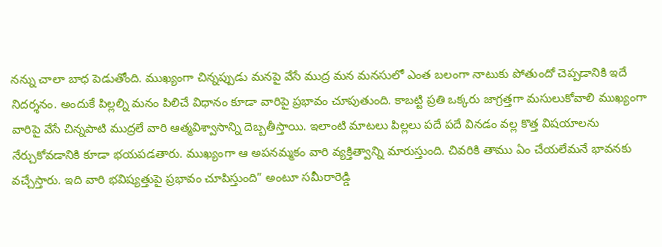నన్ను చాలా బాధ పెడుతోంది. ముఖ్యంగా చిన్నప్పుడు మనపై వేసే ముద్ర మన మనసులో ఎంత బలంగా నాటుకు పోతుందో చెప్పడానికి ఇదే నిదర్శనం. అందుకే పిల్లల్ని మనం పిలిచే విధానం కూడా వారిపై ప్రభావం చూపుతుంది. కాబట్టి ప్రతి ఒక్కరు జాగ్రత్తగా మసులుకోవాలి ముఖ్యంగా వారిపై వేసే చిన్నపాటి ముద్రలే వారి ఆత్మవిశ్వాసాన్ని దెబ్బతీస్తాయి. ఇలాంటి మాటలు పిల్లలు పదే పదే వినడం వల్ల కొత్త విషయాలను నేర్చుకోవడానికి కూడా భయపడతారు. ముఖ్యంగా ఆ అపనమ్మకం వారి వ్యక్తిత్వాన్ని మారుస్తుంది. చివరికి తాము ఏం చేయలేమనే భావనకు వచ్చేస్తారు. ఇది వారి భవిష్యత్తుపై ప్రభావం చూపిస్తుంది” అంటూ సమీరారెడ్డి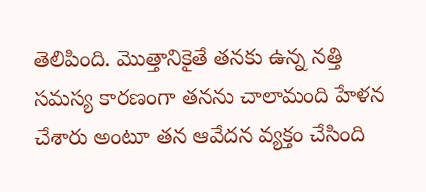తెలిపింది. మొత్తానికైతే తనకు ఉన్న నత్తి సమస్య కారణంగా తనను చాలామంది హేళన చేశారు అంటూ తన ఆవేదన వ్యక్తం చేసింది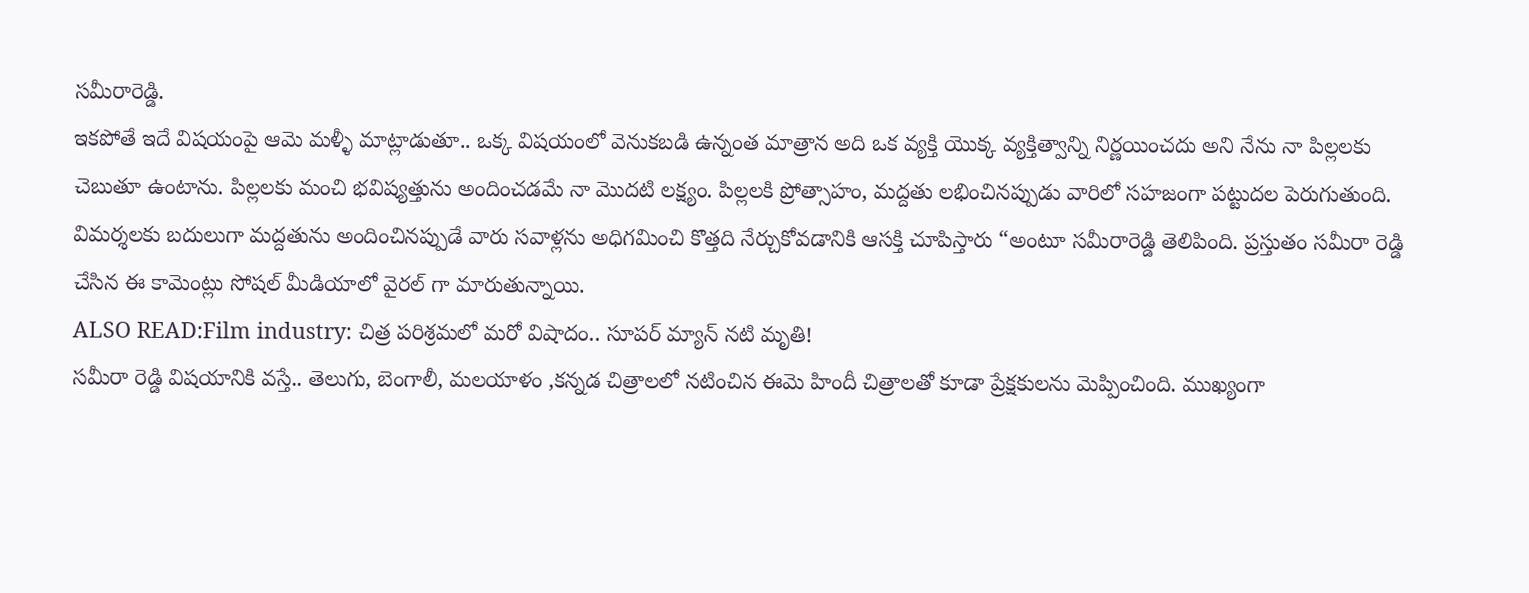సమీరారెడ్డి.
ఇకపోతే ఇదే విషయంపై ఆమె మళ్ళీ మాట్లాడుతూ.. ఒక్క విషయంలో వెనుకబడి ఉన్నంత మాత్రాన అది ఒక వ్యక్తి యొక్క వ్యక్తిత్వాన్ని నిర్ణయించదు అని నేను నా పిల్లలకు చెబుతూ ఉంటాను. పిల్లలకు మంచి భవిష్యత్తును అందించడమే నా మొదటి లక్ష్యం. పిల్లలకి ప్రోత్సాహం, మద్దతు లభించినప్పుడు వారిలో సహజంగా పట్టుదల పెరుగుతుంది. విమర్శలకు బదులుగా మద్దతును అందించినప్పుడే వారు సవాళ్లను అధిగమించి కొత్తది నేర్చుకోవడానికి ఆసక్తి చూపిస్తారు “అంటూ సమీరారెడ్డి తెలిపింది. ప్రస్తుతం సమీరా రెడ్డి చేసిన ఈ కామెంట్లు సోషల్ మీడియాలో వైరల్ గా మారుతున్నాయి.
ALSO READ:Film industry: చిత్ర పరిశ్రమలో మరో విషాదం.. సూపర్ మ్యాన్ నటి మృతి!
సమీరా రెడ్డి విషయానికి వస్తే.. తెలుగు, బెంగాలీ, మలయాళం ,కన్నడ చిత్రాలలో నటించిన ఈమె హిందీ చిత్రాలతో కూడా ప్రేక్షకులను మెప్పించింది. ముఖ్యంగా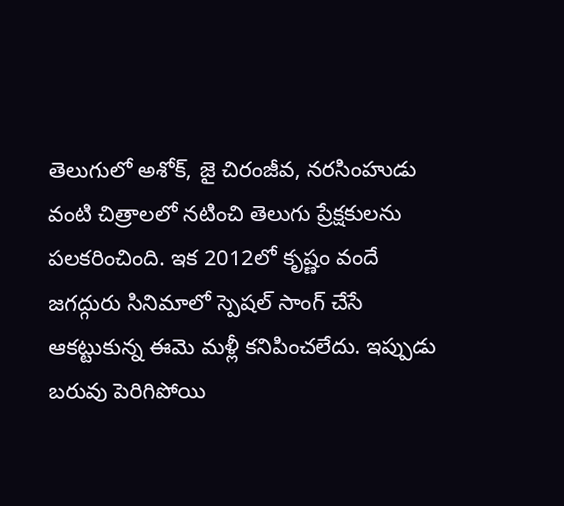తెలుగులో అశోక్, జై చిరంజీవ, నరసింహుడు వంటి చిత్రాలలో నటించి తెలుగు ప్రేక్షకులను పలకరించింది. ఇక 2012లో కృష్ణం వందే జగద్గురు సినిమాలో స్పెషల్ సాంగ్ చేసే ఆకట్టుకున్న ఈమె మళ్లీ కనిపించలేదు. ఇప్పుడు బరువు పెరిగిపోయి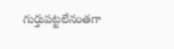గుర్తుపట్టలేనంతగా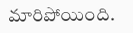మారిపోయింది.